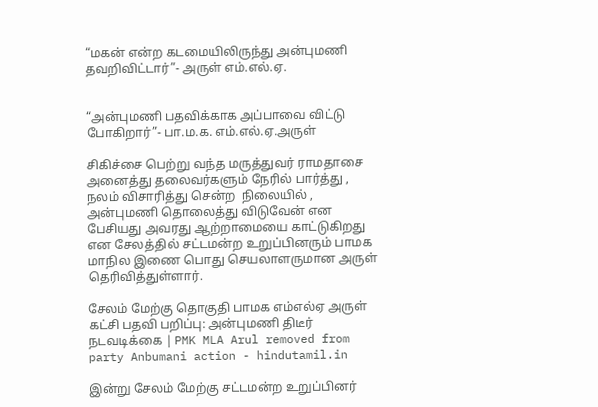“மகன் என்ற கடமையிலிருந்து அன்புமணி தவறிவிட்டார்”- அருள் எம்.எல்.ஏ.


“அன்புமணி பதவிக்காக அப்பாவை விட்டு போகிறார்”- பா.ம.க. எம்.எல்.ஏ.அருள்

சிகிச்சை பெற்று வந்த மருத்துவர் ராமதாசை அனைத்து தலைவர்களும் நேரில் பார்த்து , நலம் விசாரித்து சென்ற  நிலையில் ,  அன்புமணி தொலைத்து விடுவேன் என பேசியது அவரது ஆற்றாமையை காட்டுகிறது என சேலத்தில் சட்டமன்ற உறுப்பினரும் பாமக மாநில இணை பொது செயலாளருமான அருள் தெரிவித்துள்ளார்.

சேலம் மேற்கு தொகுதி பாமக எம்எல்ஏ அருள் கட்சி பதவி பறிப்பு: அன்புமணி திடீர்  நடவடிக்கை | PMK MLA Arul removed from party Anbumani action - hindutamil.in

இன்று சேலம் மேற்கு சட்டமன்ற உறுப்பினர்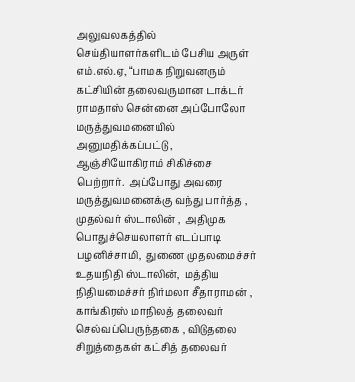அலுவலகத்தில் செய்தியாளர்களிடம் பேசிய அருள் எம்.எல்.ஏ, “பாமக நிறுவனரும் கட்சியின் தலைவருமான டாக்டர் ராமதாஸ் சென்னை அப்போலோ மருத்துவமனையில் அனுமதிக்கப்பட்டு , ஆஞ்சியோகிராம் சிகிச்சை பெற்றார்.  அப்போது அவரை மருத்துவமனைக்கு வந்து பார்த்த ,  முதல்வர் ஸ்டாலின் ,  அதிமுக பொதுச்செயலாளர் எடப்பாடி பழனிச்சாமி,  துணை முதலமைச்சர் உதயநிதி ஸ்டாலின்,  மத்திய நிதியமைச்சர் நிர்மலா சீதாராமன் , காங்கிரஸ் மாநிலத் தலைவர் செல்வப்பெருந்தகை , விடுதலை சிறுத்தைகள் கட்சித் தலைவர்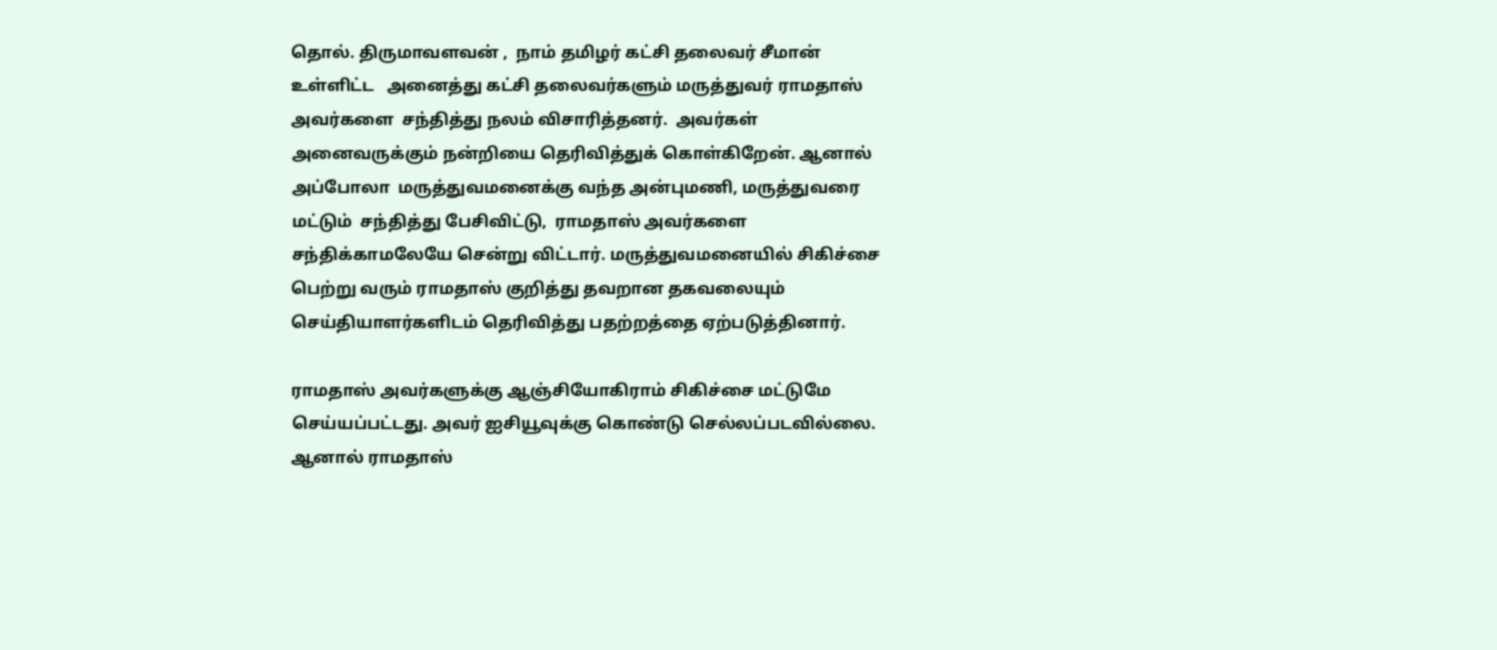தொல். திருமாவளவன் ,  நாம் தமிழர் கட்சி தலைவர் சீமான் உள்ளிட்ட   அனைத்து கட்சி தலைவர்களும் மருத்துவர் ராமதாஸ் அவர்களை  சந்தித்து நலம் விசாரித்தனர்.  அவர்கள் அனைவருக்கும் நன்றியை தெரிவித்துக் கொள்கிறேன். ஆனால் அப்போலா  மருத்துவமனைக்கு வந்த அன்புமணி, மருத்துவரை மட்டும்  சந்தித்து பேசிவிட்டு,  ராமதாஸ் அவர்களை சந்திக்காமலேயே சென்று விட்டார். மருத்துவமனையில் சிகிச்சை பெற்று வரும் ராமதாஸ் குறித்து தவறான தகவலையும் செய்தியாளர்களிடம் தெரிவித்து பதற்றத்தை ஏற்படுத்தினார்.

ராமதாஸ் அவர்களுக்கு ஆஞ்சியோகிராம் சிகிச்சை மட்டுமே செய்யப்பட்டது. அவர் ஐசியூவுக்கு கொண்டு செல்லப்படவில்லை. ஆனால் ராமதாஸ்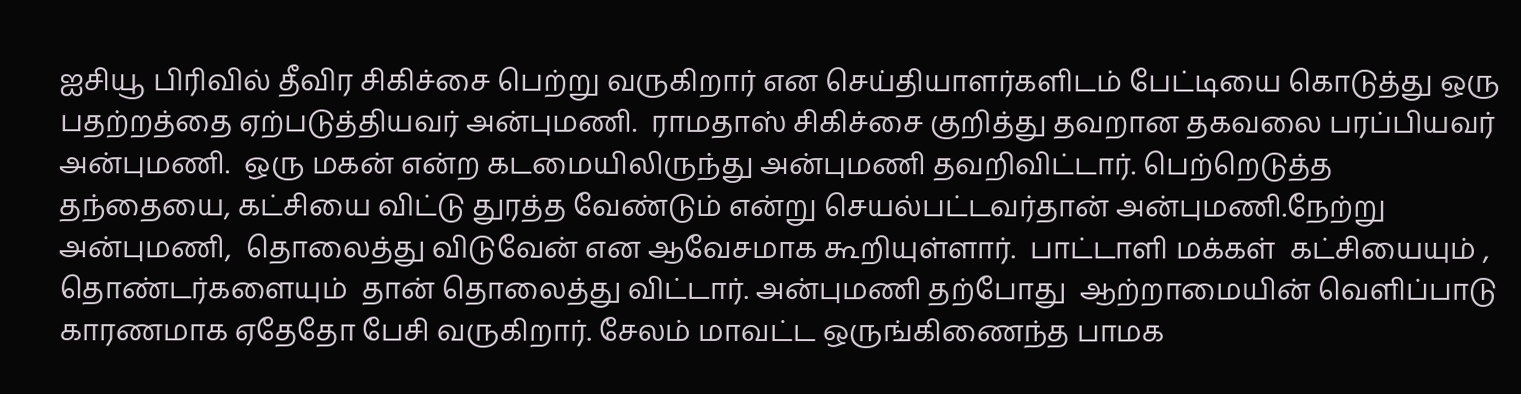ஐசியூ பிரிவில் தீவிர சிகிச்சை பெற்று வருகிறார் என செய்தியாளர்களிடம் பேட்டியை கொடுத்து ஒரு பதற்றத்தை ஏற்படுத்தியவர் அன்புமணி.  ராமதாஸ் சிகிச்சை குறித்து தவறான தகவலை பரப்பியவர் அன்புமணி.  ஒரு மகன் என்ற கடமையிலிருந்து அன்புமணி தவறிவிட்டார். பெற்றெடுத்த தந்தையை, கட்சியை விட்டு துரத்த வேண்டும் என்று செயல்பட்டவர்தான் அன்புமணி.நேற்று அன்புமணி,  தொலைத்து விடுவேன் என ஆவேசமாக கூறியுள்ளார்.  பாட்டாளி மக்கள்  கட்சியையும் , தொண்டர்களையும்  தான் தொலைத்து விட்டார். அன்புமணி தற்போது  ஆற்றாமையின் வெளிப்பாடு காரணமாக ஏதேதோ பேசி வருகிறார். சேலம் மாவட்ட ஒருங்கிணைந்த பாமக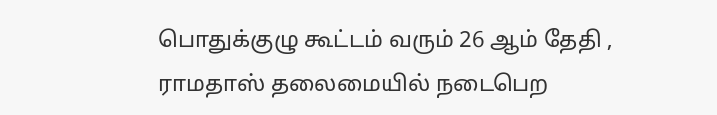பொதுக்குழு கூட்டம் வரும் 26 ஆம் தேதி ,  ராமதாஸ் தலைமையில் நடைபெற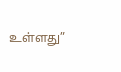உள்ளது”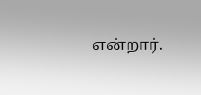என்றார்.